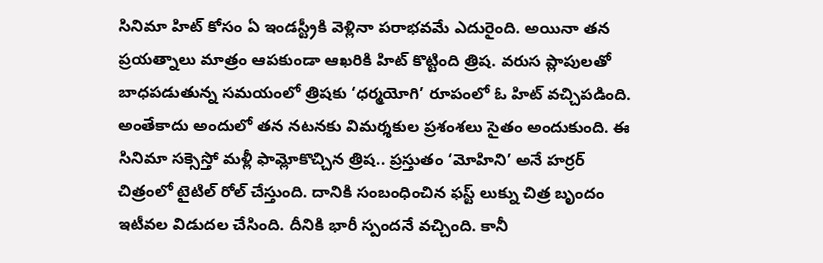సినిమా హిట్ కోసం ఏ ఇండస్ట్రీకి వెళ్లినా పరాభవమే ఎదురైంది. అయినా తన ప్రయత్నాలు మాత్రం ఆపకుండా ఆఖరికి హిట్ కొట్టింది త్రిష. వరుస ప్లాపులతో బాధపడుతున్న సమయంలో త్రిషకు ‘ధర్మయోగి’ రూపంలో ఓ హిట్ వచ్చిపడింది. అంతేకాదు అందులో తన నటనకు విమర్శకుల ప్రశంశలు సైతం అందుకుంది. ఈ సినిమా సక్సెస్తో మళ్లీ ఫామ్లోకొచ్చిన త్రిష.. ప్రస్తుతం ‘మోహిని’ అనే హర్రర్ చిత్రంలో టైటిల్ రోల్ చేస్తుంది. దానికి సంబంధించిన ఫస్ట్ లుక్ను చిత్ర బృందం ఇటీవల విడుదల చేసింది. దీనికి భారీ స్పందనే వచ్చింది. కానీ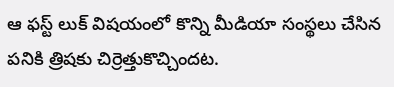ఆ ఫస్ట్ లుక్ విషయంలో కొన్ని మీడియా సంస్థలు చేసిన పనికి త్రిషకు చిర్రెత్తుకొచ్చిందట.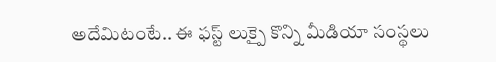అదేమిటంటే.. ఈ ఫస్ట్ లుక్పై కొన్ని మీడియా సంస్థలు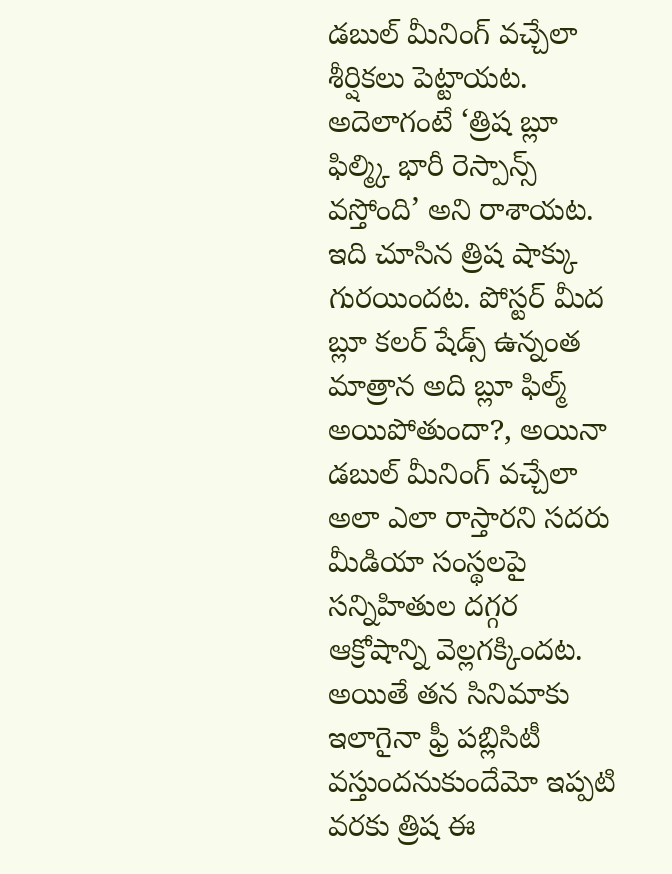డబుల్ మీనింగ్ వచ్చేలా శీర్షికలు పెట్టాయట. అదెలాగంటే ‘త్రిష బ్లూ ఫిల్మ్కి భారీ రెస్పాన్స్ వస్తోంది’ అని రాశాయట. ఇది చూసిన త్రిష షాక్కు గురయిందట. పోస్టర్ మీద బ్లూ కలర్ షేడ్స్ ఉన్నంత మాత్రాన అది బ్లూ ఫిల్మ్ అయిపోతుందా?, అయినా డబుల్ మీనింగ్ వచ్చేలా అలా ఎలా రాస్తారని సదరు మీడియా సంస్థలపై సన్నిహితుల దగ్గర ఆక్రోషాన్ని వెల్లగక్కిందట. అయితే తన సినిమాకు ఇలాగైనా ఫ్రీ పబ్లిసిటీ వస్తుందనుకుందేమో ఇప్పటి వరకు త్రిష ఈ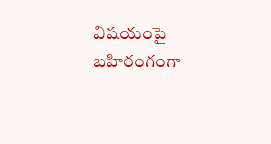విషయంపై బహిరంగంగా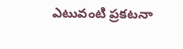ఎటువంటి ప్రకటనా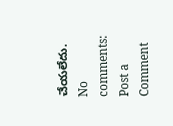చేయలేదు.
No comments:
Post a Comment